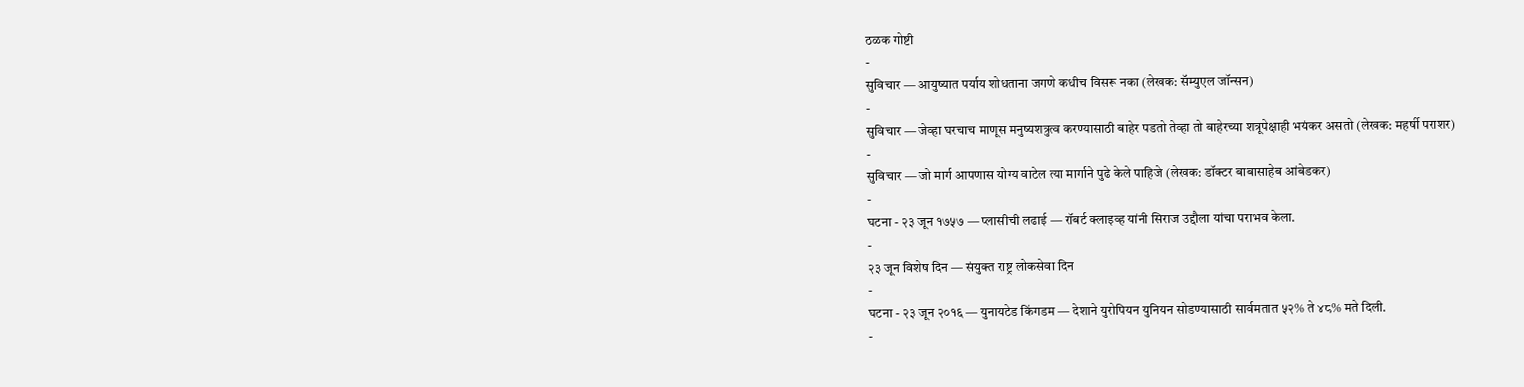ठळक गोष्टी
-
सुविचार — आयुष्यात पर्याय शोधताना जगणे कधीच विसरू नका (लेखक: सॅम्युएल जॉन्सन)
-
सुविचार — जेव्हा घरचाच माणूस मनुष्यशत्रुत्व करण्यासाठी बाहेर पडतो तेव्हा तो बाहेरच्या शत्रूपेक्षाही भयंकर असतो (लेखक: महर्षी पराशर)
-
सुविचार — जो मार्ग आपणास योग्य वाटेल त्या मार्गाने पुढे केले पाहिजे (लेखक: डॉक्टर बाबासाहेब आंबेडकर)
-
घटना - २३ जून १७५७ — प्लासीची लढाई — रॉबर्ट क्लाइव्ह यांनी सिराज उद्दौला यांचा पराभव केला.
-
२३ जून विशेष दिन — संयुक्त राष्ट्र लोकसेवा दिन
-
घटना - २३ जून २०१६ — युनायटेड किंगडम — देशाने युरोपियन युनियन सोडण्यासाठी सार्वमतात ५२% ते ४८% मते दिली.
-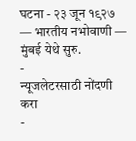घटना - २३ जून १९२७ — भारतीय नभोवाणी — मुंबई येथे सुरु.
-
न्यूजलेटरसाठी नोंदणी करा
-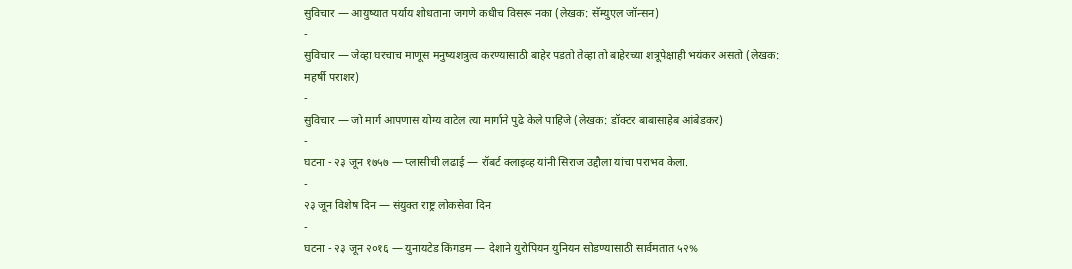सुविचार — आयुष्यात पर्याय शोधताना जगणे कधीच विसरू नका (लेखक: सॅम्युएल जॉन्सन)
-
सुविचार — जेव्हा घरचाच माणूस मनुष्यशत्रुत्व करण्यासाठी बाहेर पडतो तेव्हा तो बाहेरच्या शत्रूपेक्षाही भयंकर असतो (लेखक: महर्षी पराशर)
-
सुविचार — जो मार्ग आपणास योग्य वाटेल त्या मार्गाने पुढे केले पाहिजे (लेखक: डॉक्टर बाबासाहेब आंबेडकर)
-
घटना - २३ जून १७५७ — प्लासीची लढाई — रॉबर्ट क्लाइव्ह यांनी सिराज उद्दौला यांचा पराभव केला.
-
२३ जून विशेष दिन — संयुक्त राष्ट्र लोकसेवा दिन
-
घटना - २३ जून २०१६ — युनायटेड किंगडम — देशाने युरोपियन युनियन सोडण्यासाठी सार्वमतात ५२%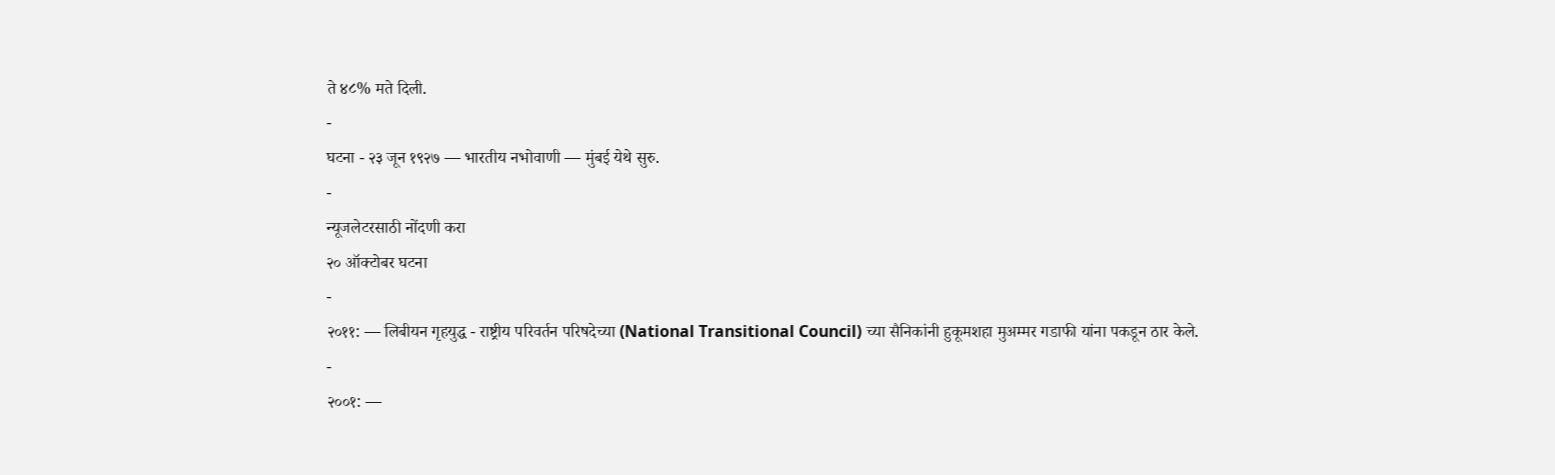ते ४८% मते दिली.
-
घटना - २३ जून १९२७ — भारतीय नभोवाणी — मुंबई येथे सुरु.
-
न्यूजलेटरसाठी नोंदणी करा
२० ऑक्टोबर घटना
-
२०११: — लिबीयन गृहयुद्ध - राष्ट्रीय परिवर्तन परिषदेच्या (National Transitional Council) च्या सैनिकांनी हुकूमशहा मुअम्मर गडाफी यांना पकडून ठार केले.
-
२००१: —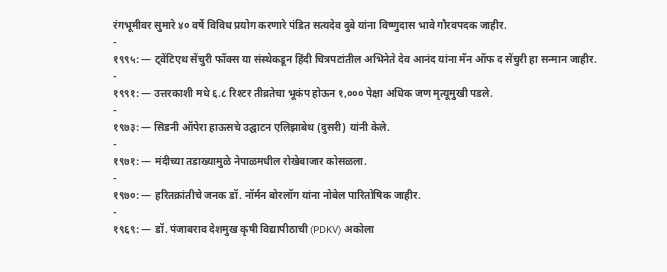रंगभूमीवर सुमारे ४० वर्षे विविध प्रयोग करणारे पंडित सत्यदेव दुबे यांना विष्णुदास भावे गौरवपदक जाहीर.
-
१९९५: — ट्वेंटिएथ सेंचुरी फॉक्स या संस्थेकडून हिंदी चित्रपटांतील अभिनेते देव आनंद यांना मॅन ऑफ द सेंचुरी हा सन्मान जाहीर.
-
१९९१: — उत्तरकाशी मधे ६.८ रिश्टर तीव्रतेचा भूकंप होऊन १,००० पेक्षा अधिक जण मृत्यूमुखी पडले.
-
१९७३: — सिडनी ऑपेरा हाऊसचे उद्घाटन एलिझाबेथ (दुसरी) यांनी केले.
-
१९७१: — मंदीच्या तडाख्यामुळे नेपाळमधील रोखेबाजार कोसळला.
-
१९७०: — हरितक्रांतीचे जनक डॉ. नॉर्मन बोरलॉग यांना नोबेल पारितोषिक जाहीर.
-
१९६९: — डॉ. पंजाबराव देशमुख कृषी विद्यापीठाची (PDKV) अकोला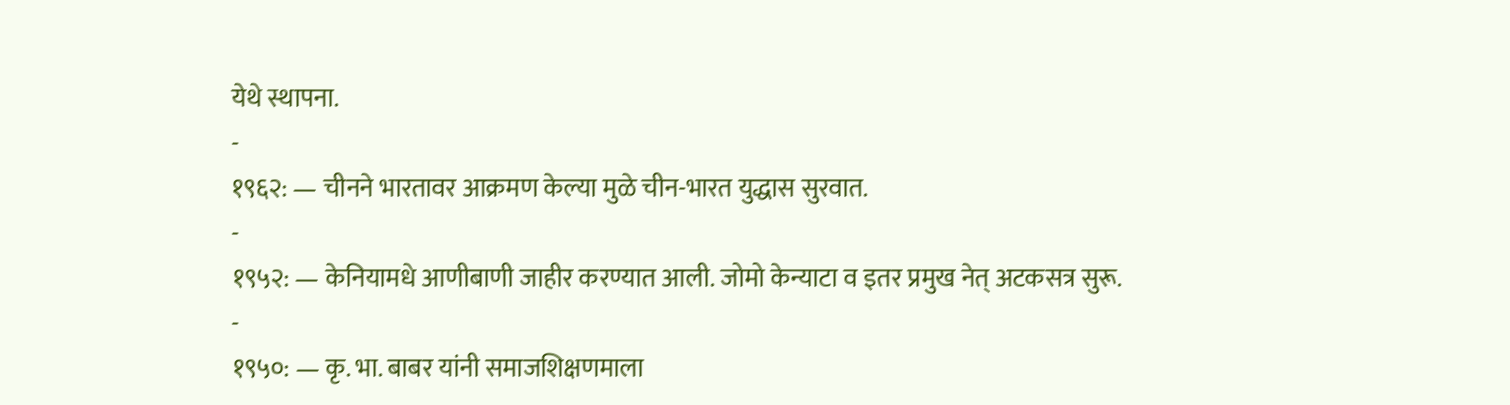येथे स्थापना.
-
१९६२: — चीनने भारतावर आक्रमण केल्या मुळे चीन-भारत युद्धास सुरवात.
-
१९५२: — केनियामधे आणीबाणी जाहीर करण्यात आली. जोमो केन्याटा व इतर प्रमुख नेत् अटकसत्र सुरू.
-
१९५०: — कृ. भा. बाबर यांनी समाजशिक्षणमाला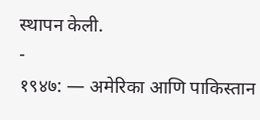स्थापन केली.
-
१९४७: — अमेरिका आणि पाकिस्तान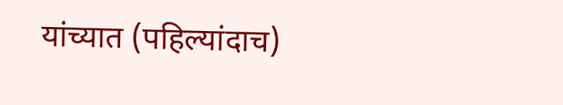यांच्यात (पहिल्यांदाच)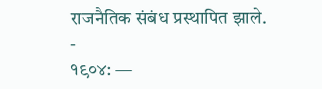राजनैतिक संबंध प्रस्थापित झाले.
-
१९०४: —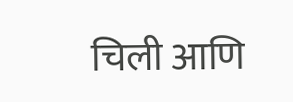चिली आणि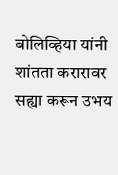बोलिव्हिया यांनी शांतता करारावर सह्या करून उभय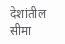देशांतील सीमा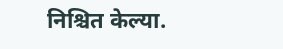निश्चित केल्या.